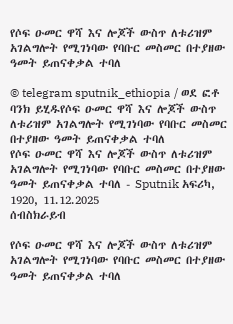የሶፍ ዑመር ዋሻ እና ሎጆች ውስጥ ለቱሪዝም አገልግሎት የሚገነባው የባቡር መስመር በተያዘው ዓመት ይጠናቀቃል ተባለ

© telegram sputnik_ethiopia / ወደ ፎቶ ባንክ ይሂዱየሶፍ ዑመር ዋሻ እና ሎጆች ውስጥ ለቱሪዝም አገልግሎት የሚገነባው የባቡር መስመር በተያዘው ዓመት ይጠናቀቃል ተባለ
የሶፍ ዑመር ዋሻ እና ሎጆች ውስጥ ለቱሪዝም አገልግሎት የሚገነባው የባቡር መስመር በተያዘው ዓመት ይጠናቀቃል ተባለ - Sputnik አፍሪካ, 1920, 11.12.2025
ሰብስክራይብ

የሶፍ ዑመር ዋሻ እና ሎጆች ውስጥ ለቱሪዝም አገልግሎት የሚገነባው የባቡር መስመር በተያዘው ዓመት ይጠናቀቃል ተባለ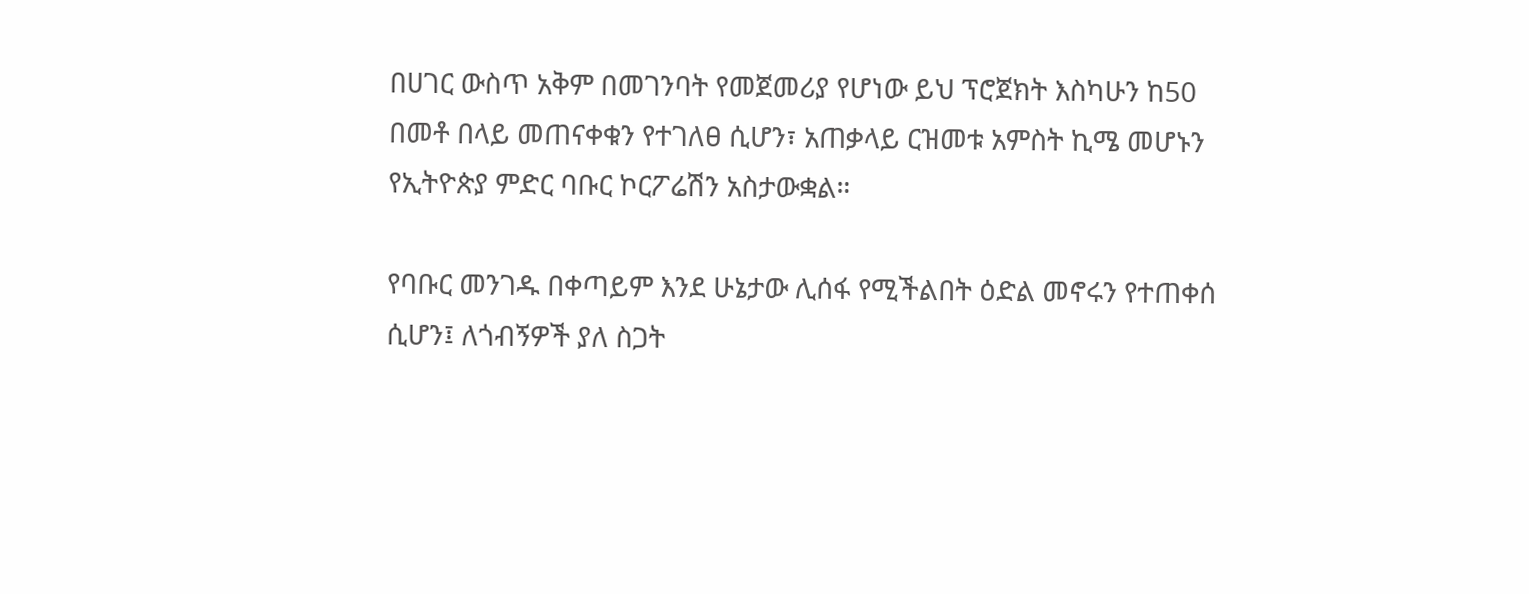በሀገር ውስጥ አቅም በመገንባት የመጀመሪያ የሆነው ይህ ፕሮጀክት እስካሁን ከ50 በመቶ በላይ መጠናቀቁን የተገለፀ ሲሆን፣ አጠቃላይ ርዝመቱ አምስት ኪሜ መሆኑን የኢትዮጵያ ምድር ባቡር ኮርፖሬሽን አስታውቋል።

የባቡር መንገዱ በቀጣይም እንደ ሁኔታው ሊሰፋ የሚችልበት ዕድል መኖሩን የተጠቀሰ ሲሆን፤ ለጎብኝዎች ያለ ስጋት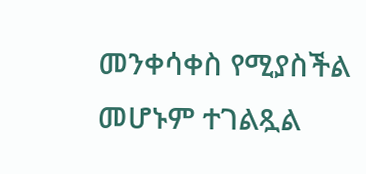መንቀሳቀስ የሚያስችል መሆኑም ተገልጿል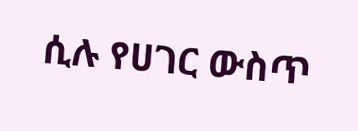ሲሉ የሀገር ውስጥ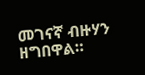መገናኛ ብዙሃን ዘግበዋል።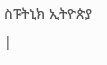ስፑትኒክ ኢትዮጵያ |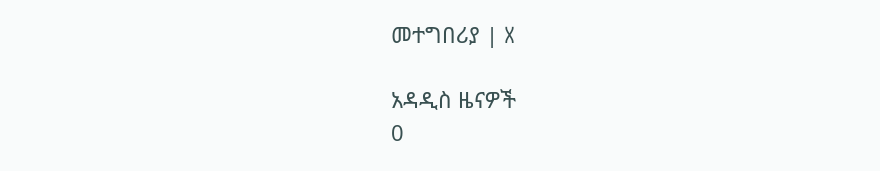መተግበሪያ | X

አዳዲስ ዜናዎች
0